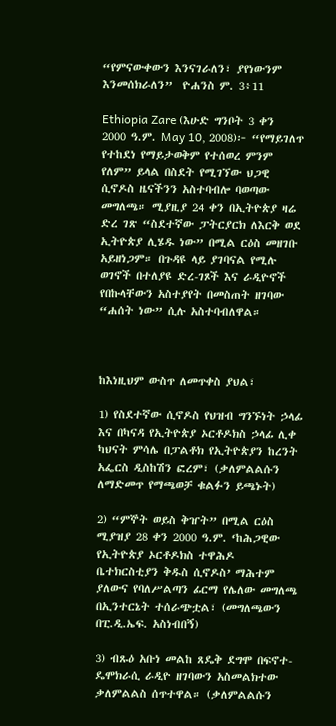“የምናውቀውን እንናገራለን፣ ያየነውንም እንመሰክራለን”  ዮሐንስ ም. 3፥11

Ethiopia Zare (እሁድ ግንቦት 3 ቀን 2000 ዓ.ም. May 10, 2008)፦ “የማይገለጥ የተከደነ የማይታወቅም የተሰወረ ምንም የለም” ይላል በስደት የሚገኘው ህጋዊ ሲኖዶስ ዜናችንን አስተባብሎ ባወጣው መግለጫ። ሚያዚያ 24 ቀን በኢትዮጵያ ዛሬ ድረ ገጽ “ስደተኛው ፓትርያርክ ለእርቅ ወደ ኢትዮጵያ ሊሄዱ ነው” በሚል ርዕስ መዘገቡ አይዘነጋም። በጉዳዩ ላይ ያገባናል የሚሉ ወገኖች በተለያዩ ድረ-ገጾች እና ራዲዮኖች የበኩላቸውን አስተያየት በመስጠት ዘገባው “ሐሰት ነው” ሲሉ አስተባብለዋል።



ከእነዚህም ውስጥ ለመጥቀስ ያህል፣

1) የስደተኛው ሲኖዶስ የህዝብ ግንኙነት ኃላፊ እና በካናዳ የኢትዮጵያ ኦርቶዶክስ ኃላፊ ሊቀ ካህናት ምሳሌ በፓልቶክ የኢትዮጵያን ከረንት አፌርስ ዲስከሽን ፎረም፣ (ቃለምልልሱን ለማድመጥ የማጫወቻ ቁልፉን ይጫኑት)

2) “ምኞት ወይስ ቅዠት” በሚል ርዕስ ሚያዝያ 28 ቀን 2000 ዓ.ም. ‘ከሕጋዊው የኢትዮጵያ ኦርቶዶክስ ተዋሕዶ ቤተክርስቲያን ቅዱስ ሲኖዶስ’ ማሕተም ያለውና የባለሥልጣን ፊርማ የሌለው መግለጫ በኢንተርኔት ተሰራጭቷል፣ (መግለጫውን በፒ.ዲ.ኤፍ. አስነብበኝ)

3) ብጹዕ አቡነ መልከ ጸዴቅ ደግሞ በፍኖተ-ዴሞክራሲ ራዲዮ ዘገባውን አስመልክተው ቃለምልልስ ሰጥተዋል። (ቃለምልልሱን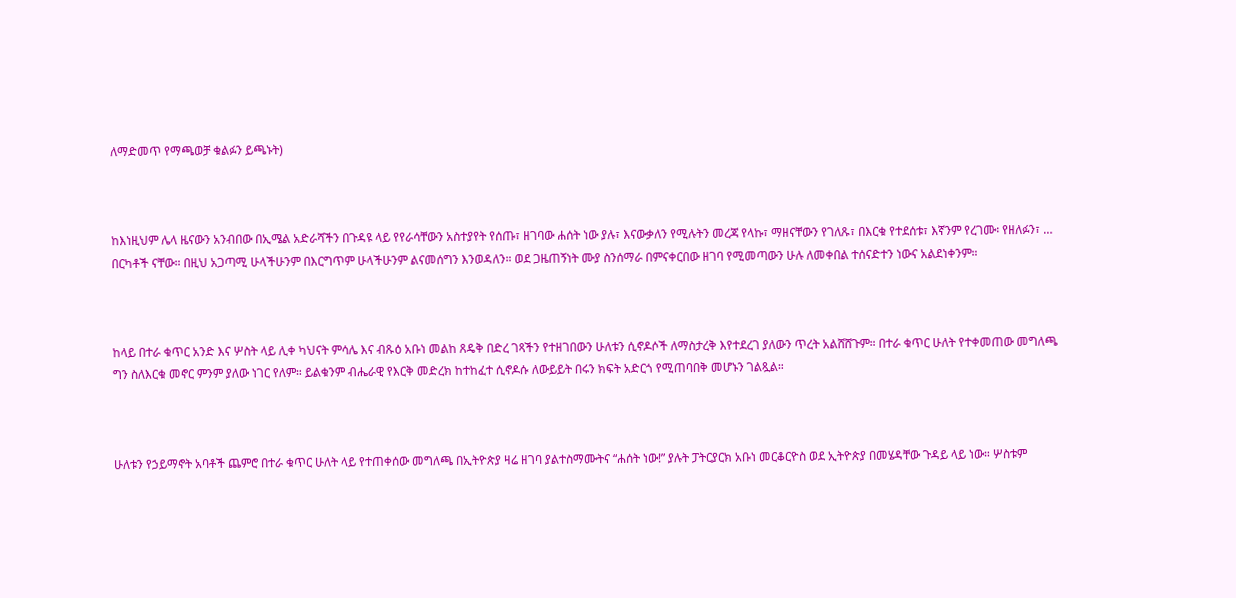ለማድመጥ የማጫወቻ ቁልፉን ይጫኑት)



ከእነዚህም ሌላ ዜናውን አንብበው በኢሜል አድራሻችን በጉዳዩ ላይ የየራሳቸውን አስተያየት የሰጡ፣ ዘገባው ሐሰት ነው ያሉ፣ እናውቃለን የሚሉትን መረጃ የላኩ፣ ማዘናቸውን የገለጹ፣ በእርቁ የተደሰቱ፣ እኛንም የረገሙ፡ የዘለፉን፣ … በርካቶች ናቸው። በዚህ አጋጣሚ ሁላችሁንም በእርግጥም ሁላችሁንም ልናመሰግን እንወዳለን። ወደ ጋዜጠኝነት ሙያ ስንሰማራ በምናቀርበው ዘገባ የሚመጣውን ሁሉ ለመቀበል ተሰናድተን ነውና አልደነቀንም።



ከላይ በተራ ቁጥር አንድ እና ሦስት ላይ ሊቀ ካህናት ምሳሌ እና ብጹዕ አቡነ መልከ ጸዴቅ በድረ ገጻችን የተዘገበውን ሁለቱን ሲኖዶሶች ለማስታረቅ እየተደረገ ያለውን ጥረት አልሸሸጉም። በተራ ቁጥር ሁለት የተቀመጠው መግለጫ ግን ስለእርቁ መኖር ምንም ያለው ነገር የለም። ይልቁንም ብሔራዊ የእርቅ መድረክ ከተከፈተ ሲኖዶሱ ለውይይት በሩን ክፍት አድርጎ የሚጠባበቅ መሆኑን ገልጿል።



ሁለቱን የኃይማኖት አባቶች ጨምሮ በተራ ቁጥር ሁለት ላይ የተጠቀሰው መግለጫ በኢትዮጵያ ዛሬ ዘገባ ያልተስማሙትና “ሐሰት ነው!” ያሉት ፓትርያርክ አቡነ መርቆርዮስ ወደ ኢትዮጵያ በመሄዳቸው ጉዳይ ላይ ነው። ሦስቱም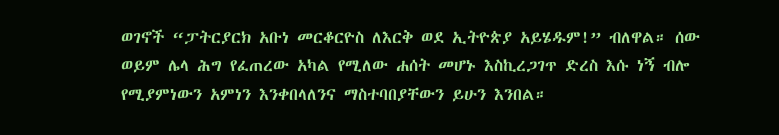ወገኖች “ፓትርያርክ አቡነ መርቆርዮስ ለእርቅ ወደ ኢትዮጵያ አይሄዱም!” ብለዋል። ሰው ወይም ሌላ ሕግ የፈጠረው አካል የሚለው ሐሰት መሆኑ እስኪረጋገጥ ድረስ እሱ ነኝ ብሎ የሚያምነውን አምነን እንቀበላለንና ማስተባበያቸውን ይሁን እንበል።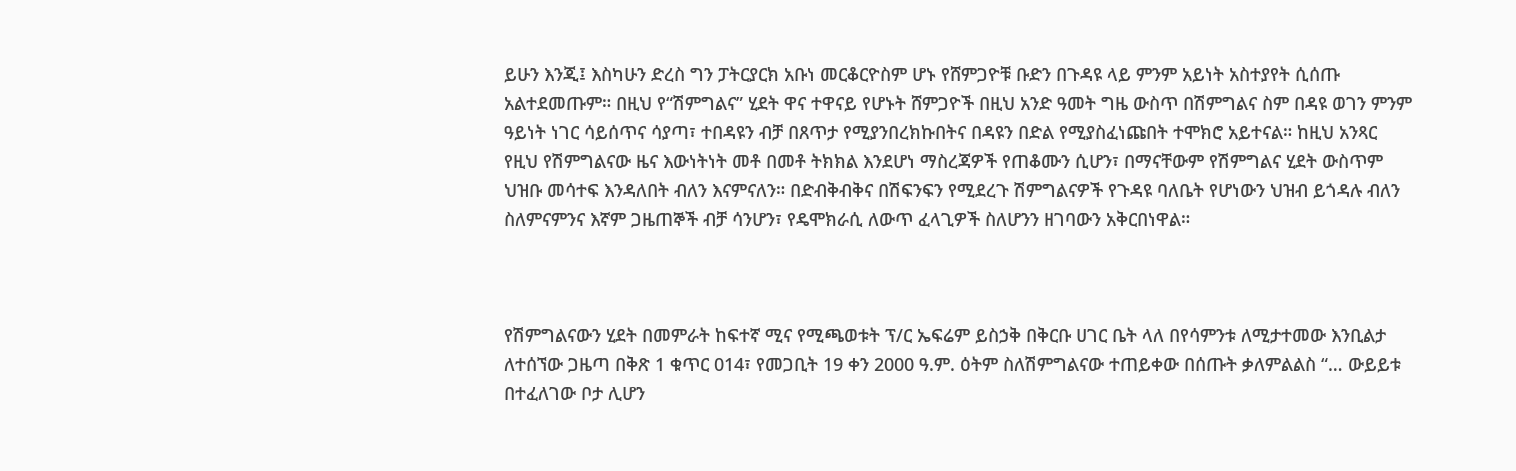ይሁን እንጂ፤ እስካሁን ድረስ ግን ፓትርያርክ አቡነ መርቆርዮስም ሆኑ የሸምጋዮቹ ቡድን በጉዳዩ ላይ ምንም አይነት አስተያየት ሲሰጡ አልተደመጡም። በዚህ የ“ሽምግልና” ሂደት ዋና ተዋናይ የሆኑት ሸምጋዮች በዚህ አንድ ዓመት ግዜ ውስጥ በሽምግልና ስም በዳዩ ወገን ምንም ዓይነት ነገር ሳይሰጥና ሳያጣ፣ ተበዳዩን ብቻ በጸጥታ የሚያንበረክኩበትና በዳዩን በድል የሚያስፈነጩበት ተሞክሮ አይተናል። ከዚህ አንጻር የዚህ የሽምግልናው ዜና እውነትነት መቶ በመቶ ትክክል እንደሆነ ማስረጃዎች የጠቆሙን ሲሆን፣ በማናቸውም የሽምግልና ሂደት ውስጥም ህዝቡ መሳተፍ እንዳለበት ብለን እናምናለን። በድብቅብቅና በሽፍንፍን የሚደረጉ ሽምግልናዎች የጉዳዩ ባለቤት የሆነውን ህዝብ ይጎዳሉ ብለን ስለምናምንና እኛም ጋዜጠኞች ብቻ ሳንሆን፣ የዴሞክራሲ ለውጥ ፈላጊዎች ስለሆንን ዘገባውን አቅርበነዋል።



የሽምግልናውን ሂደት በመምራት ከፍተኛ ሚና የሚጫወቱት ፕ/ር ኤፍሬም ይስኃቅ በቅርቡ ሀገር ቤት ላለ በየሳምንቱ ለሚታተመው እንቢልታ ለተሰኘው ጋዜጣ በቅጽ 1 ቁጥር 014፣ የመጋቢት 19 ቀን 2000 ዓ.ም. ዕትም ስለሽምግልናው ተጠይቀው በሰጡት ቃለምልልስ “… ውይይቱ በተፈለገው ቦታ ሊሆን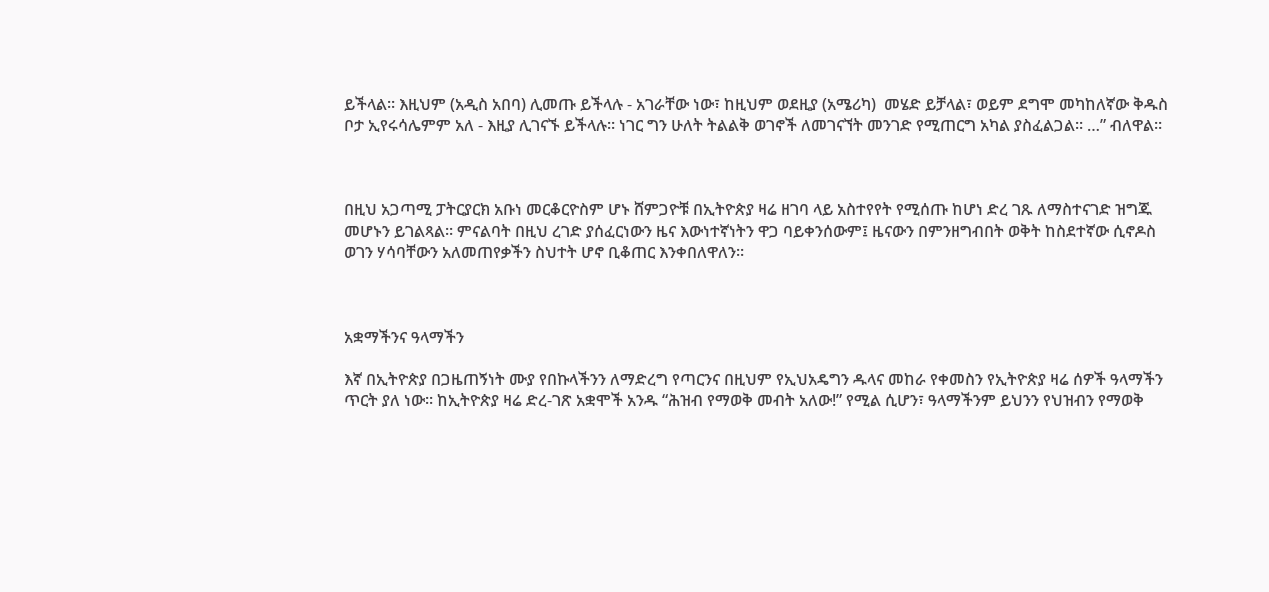ይችላል። እዚህም (አዲስ አበባ) ሊመጡ ይችላሉ - አገራቸው ነው፣ ከዚህም ወደዚያ (አሜሪካ)  መሄድ ይቻላል፣ ወይም ደግሞ መካከለኛው ቅዱስ ቦታ ኢየሩሳሌምም አለ - እዚያ ሊገናኙ ይችላሉ። ነገር ግን ሁለት ትልልቅ ወገኖች ለመገናኘት መንገድ የሚጠርግ አካል ያስፈልጋል። …” ብለዋል።



በዚህ አጋጣሚ ፓትርያርክ አቡነ መርቆርዮስም ሆኑ ሸምጋዮቹ በኢትዮጵያ ዛሬ ዘገባ ላይ አስተየየት የሚሰጡ ከሆነ ድረ ገጹ ለማስተናገድ ዝግጁ መሆኑን ይገልጻል። ምናልባት በዚህ ረገድ ያሰፈርነውን ዜና እውነተኛነትን ዋጋ ባይቀንሰውም፤ ዜናውን በምንዘግብበት ወቅት ከስደተኛው ሲኖዶስ ወገን ሃሳባቸውን አለመጠየቃችን ስህተት ሆኖ ቢቆጠር እንቀበለዋለን።



አቋማችንና ዓላማችን

እኛ በኢትዮጵያ በጋዜጠኝነት ሙያ የበኩላችንን ለማድረግ የጣርንና በዚህም የኢህአዴግን ዱላና መከራ የቀመስን የኢትዮጵያ ዛሬ ሰዎች ዓላማችን ጥርት ያለ ነው። ከኢትዮጵያ ዛሬ ድረ-ገጽ አቋሞች አንዱ “ሕዝብ የማወቅ መብት አለው!” የሚል ሲሆን፣ ዓላማችንም ይህንን የህዝብን የማወቅ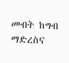መብት ከግብ ማድረስና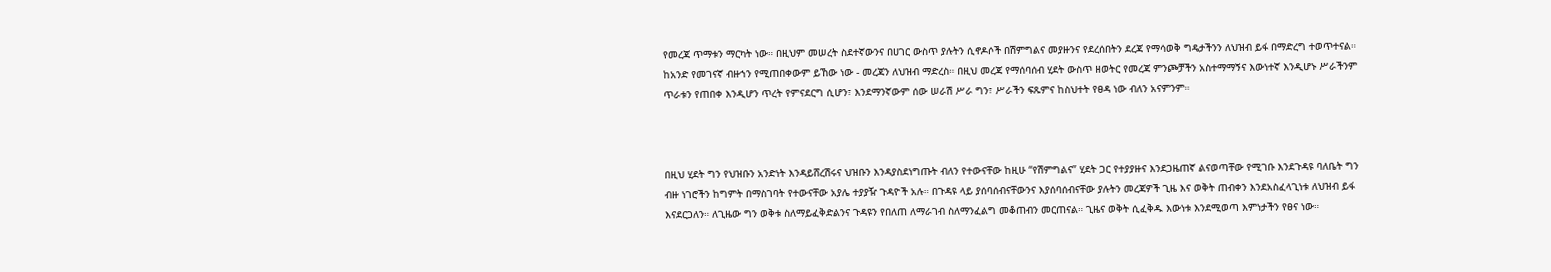የመረጃ ጥማቱን ማርካት ነው። በዚህም መሠረት ስደተኛውንና በሀገር ውስጥ ያሉትን ሲኖዶሶች በሽምግልና መያዙንና የደረሰበትን ደረጃ የማሳወቅ ግዴታችንን ለህዝብ ይፋ በማድረግ ተወጥተናል። ከአንድ የመገናኛ ብዙኀን የሚጠበቀውም ይኸው ነው - መረጃን ለህዝብ ማድረስ። በዚህ መረጃ የማሰባሰብ ሂደት ውስጥ ዘወትር የመረጃ ምንጮቻችን አስተማማኝና እውነተኛ እንዲሆኑ ሥራችንም ጥራቱን የጠበቀ እንዲሆን ጥረት የምናደርግ ሲሆን፣ እንደማንኛውም ሰው ሠራሽ ሥራ ግን፣ ሥራችን ፍጹምና ከስህተት የፀዳ ነው ብለን አናምንም።



በዚህ ሂደት ግን የህዝቡን አንድነት እንዳይሸረሽሩና ህዝቡን እንዳያስደነግጡት ብለን የተውናቸው ከዚሁ “የሽምግልና” ሂደት ጋር የተያያዙና እንደጋዜጠኛ ልናወጣቸው የሚገቡ እንደጉዳዩ ባለቤት ግን ብዙ ነገሮችን ከግምት በማስገባት የተውናቸው አያሌ ተያያዥ ጉዳዮች አሉ። በጉዳዩ ላይ ያሰባሰብናቸውንና እያሰባሰብናቸው ያሉትን መረጃዎች ጊዜ እና ወቅት ጠብቀን እንደአስፈላጊነቱ ለህዝብ ይፋ እናደርጋለን። ለጊዜው ግን ወቅቱ ስለማይፈቅድልንና ጉዳዩን የበለጠ ለማራገብ ስለማንፈልግ መቆጠብን መርጠናል። ጊዜና ወቅት ሲፈቅዱ እውነቱ እንደሚወጣ እምነታችን የፀና ነው።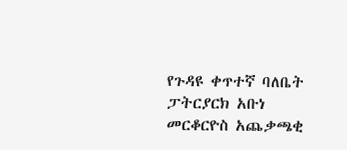የጉዳዩ ቀጥተኛ ባለቤት ፓትርያርክ አቡነ መርቆርዮስ አጨቃጫቂ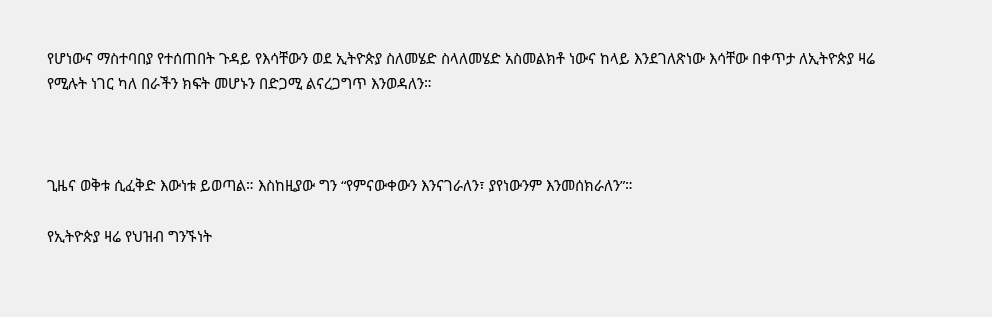የሆነውና ማስተባበያ የተሰጠበት ጉዳይ የእሳቸውን ወደ ኢትዮጵያ ስለመሄድ ስላለመሄድ አስመልክቶ ነውና ከላይ እንደገለጽነው እሳቸው በቀጥታ ለኢትዮጵያ ዛሬ የሚሉት ነገር ካለ በራችን ክፍት መሆኑን በድጋሚ ልናረጋግጥ እንወዳለን።



ጊዜና ወቅቱ ሲፈቅድ እውነቱ ይወጣል። እስከዚያው ግን “የምናውቀውን እንናገራለን፣ ያየነውንም እንመሰክራለን”።

የኢትዮጵያ ዛሬ የህዝብ ግንኙነት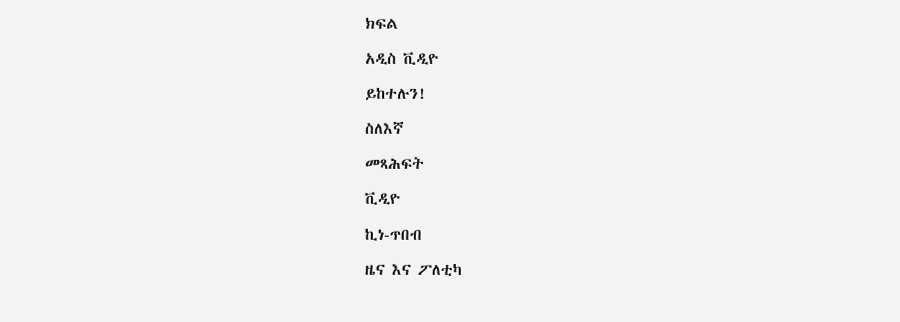ክፍል

አዲስ ቪዲዮ

ይከተሉን!

ስለእኛ

መጻሕፍት

ቪዲዮ

ኪነ-ጥበብ

ዜና እና ፖለቲካ